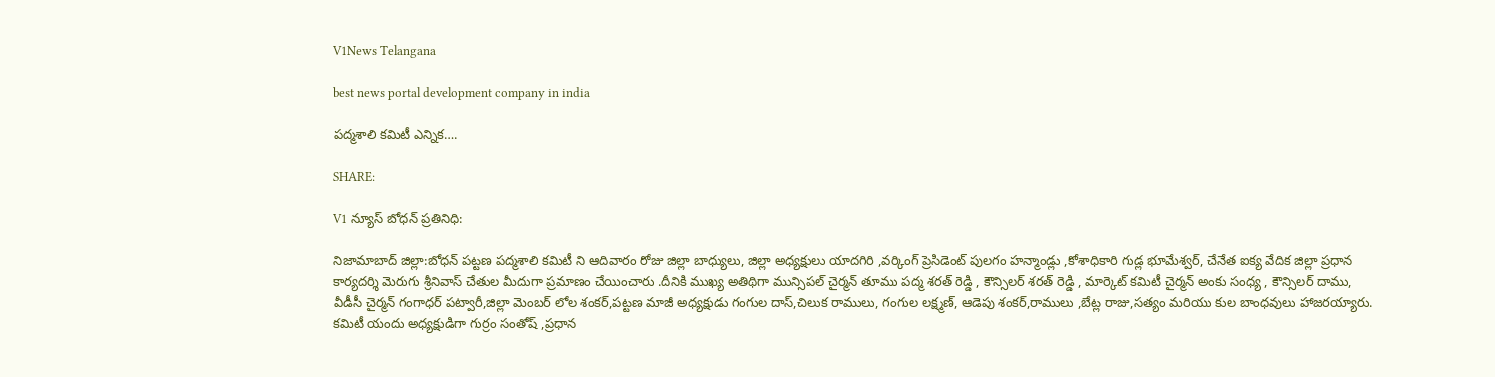V1News Telangana

best news portal development company in india

పద్మశాలి కమిటీ ఎన్నిక….

SHARE:

V1 న్యూస్ బోధన్ ప్రతినిధి:

నిజామాబాద్ జిల్లా:బోధన్ పట్టణ పద్మశాలి కమిటీ ని ఆదివారం రోజు జిల్లా బాధ్యులు, జిల్లా అధ్యక్షులు యాదగిరి ,వర్కింగ్ ప్రెసిడెంట్ పులగం హన్మాండ్లు ,కోశాధికారి గుడ్ల భూమేశ్వర్, చేనేత ఐక్య వేదిక జిల్లా ప్రధాన కార్యదర్శి మెరుగు శ్రీనివాస్ చేతుల మీదుగా ప్రమాణం చేయించారు .దీనికి ముఖ్య అతిథిగా మున్సిపల్ చైర్మన్ తూము పద్మ శరత్ రెడ్డి , కౌన్సిలర్ శరత్ రెడ్డి , మార్కెట్ కమిటీ చైర్మన్ అంకు సంధ్య , కౌన్సిలర్ దాము, వీడీసీ చైర్మన్ గంగాధర్ పట్వారీ,జిల్లా మెంబర్ లోల శంకర్,పట్టణ మాజీ అధ్యక్షుడు గంగుల దాస్,చిలుక రాములు, గంగుల లక్ష్మణ్, ఆడెపు శంకర్,రాములు ,బేట్ల రాజు,సత్యం మరియు కుల బాంధవులు హాజరయ్యారు. కమిటీ యందు అధ్యక్షుడిగా గుర్రం సంతోష్ ,ప్రధాన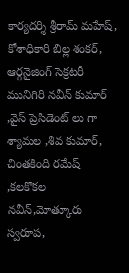కార్యదర్శి శ్రీరామ్ మహేష్, కోశాధికారి బిల్ల శంకర్, ఆర్గనైజింగ్ సెక్రటరీ మునిగిరి నవీన్ కుమార్ ,వైస్ ప్రెసిడెంట్ లు గా శ్యామల ,శివ కుమార్, చింతకింది రమేష్ ,కలకొకల నవీన్,మోత్కూరు స్వరూప,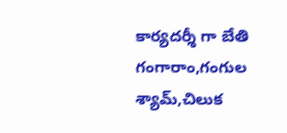కార్యదర్శీ గా బేతి గంగారాం,గంగుల శ్యామ్,చిలుక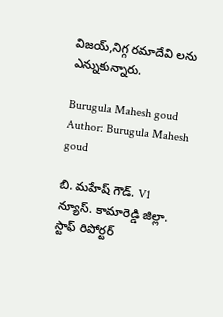విజయ్,నిగ్గ రమాదేవి లను ఎన్నుకున్నారు.

Burugula Mahesh goud
Author: Burugula Mahesh goud

బి. మహేష్ గౌడ్. V1 న్యూస్. కామారెడ్డి జిల్లా. స్టాఫ్ రిపోర్టర్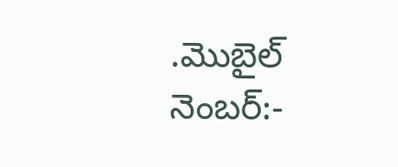.మొబైల్ నెంబర్:-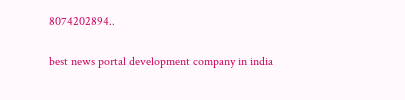8074202894..

best news portal development company in india